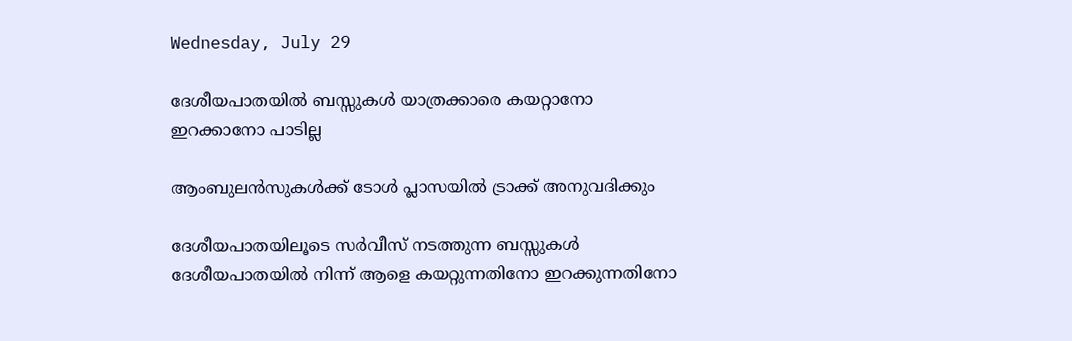Wednesday, July 29

ദേശീയപാതയില്‍ ബസ്സുകൾ യാത്രക്കാരെ കയറ്റാനോ ഇറക്കാനോ പാടില്ല

ആംബുലൻസുകൾക്ക് ടോൾ പ്ലാസയിൽ ട്രാക്ക് അനുവദിക്കും

ദേശീയപാതയിലൂടെ സര്‍വീസ് നടത്തുന്ന ബസ്സുകള്‍  ദേശീയപാതയില്‍ നിന്ന് ആളെ കയറ്റുന്നതിനോ ഇറക്കുന്നതിനോ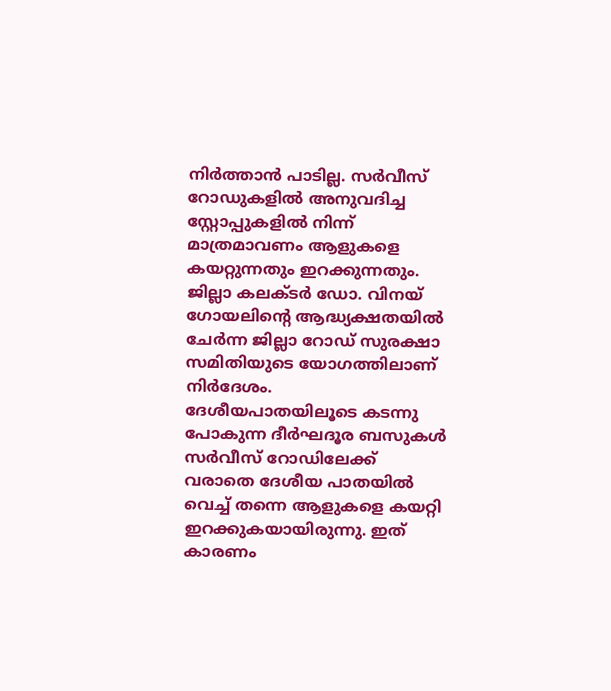നിര്‍ത്താന്‍ പാടില്ല. സര്‍വീസ് റോഡുകളില്‍ അനുവദിച്ച സ്റ്റോപ്പുകളില്‍ നിന്ന് മാത്രമാവണം ആളുകളെ കയറ്റുന്നതും ഇറക്കുന്നതും. ജില്ലാ കലക്ടര്‍ ഡോ. വിനയ് ഗോയലിന്റെ ആദ്ധ്യക്ഷതയില്‍ ചേര്‍ന്ന ജില്ലാ റോഡ് സുരക്ഷാ സമിതിയുടെ യോഗത്തിലാണ് നിര്‍ദേശം. ദേശീയപാതയിലൂടെ കടന്നു പോകുന്ന ദീർഘദൂര ബസുകൾ സർവീസ് റോഡിലേക്ക് വരാതെ ദേശീയ പാതയിൽ വെച്ച് തന്നെ ആളുകളെ കയറ്റി ഇറക്കുകയായിരുന്നു. ഇത് കാരണം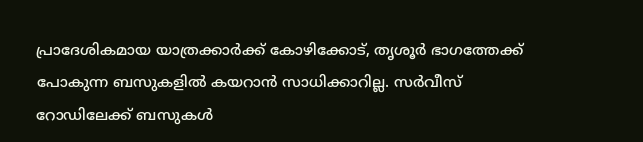പ്രാദേശികമായ യാത്രക്കാർക്ക് കോഴിക്കോട്, തൃശൂർ ഭാഗത്തേക്ക് പോകുന്ന ബസുകളിൽ കയറാൻ സാധിക്കാറില്ല. സർവീസ് റോഡിലേക്ക് ബസുകൾ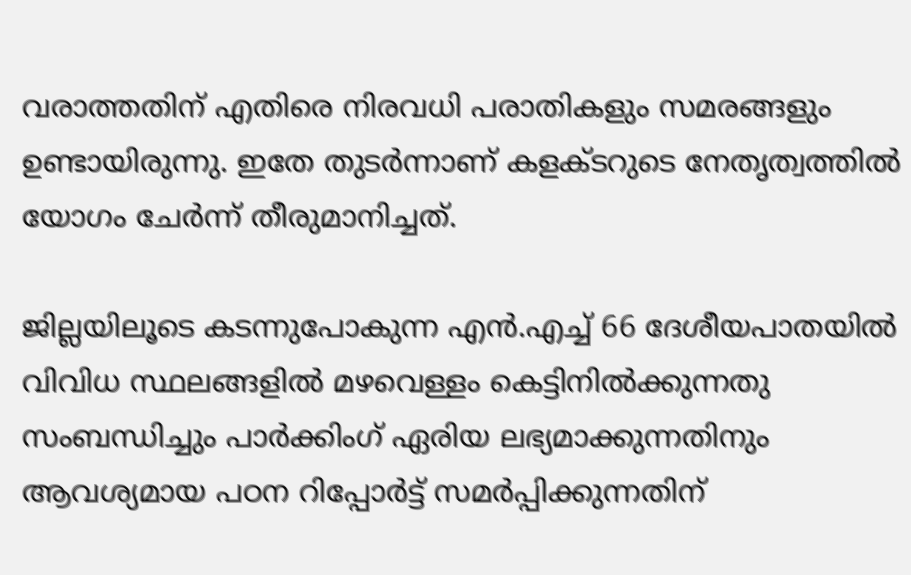വരാത്തതിന് എതിരെ നിരവധി പരാതികളും സമരങ്ങളും ഉണ്ടായിരുന്നു. ഇതേ തുടർന്നാണ് കളക്ടറുടെ നേതൃത്വത്തിൽ യോഗം ചേർന്ന് തീരുമാനിച്ചത്.

ജില്ലയിലൂടെ കടന്നുപോകുന്ന എന്‍.എച്ച് 66 ദേശീയപാതയില്‍ വിവിധ സ്ഥലങ്ങളില്‍ മഴവെള്ളം കെട്ടിനില്‍ക്കുന്നതു സംബന്ധിച്ചും പാര്‍ക്കിംഗ് ഏരിയ ലഭ്യമാക്കുന്നതിനും ആവശ്യമായ പഠന റിപ്പോര്‍ട്ട് സമര്‍പ്പിക്കുന്നതിന്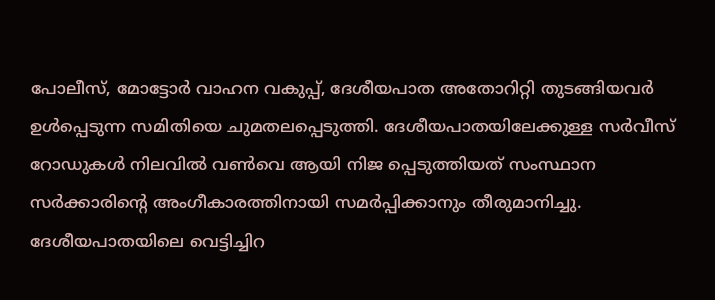പോലീസ്, മോട്ടോര്‍ വാഹന വകുപ്പ്, ദേശീയപാത അതോറിറ്റി തുടങ്ങിയവര്‍ ഉള്‍പ്പെടുന്ന സമിതിയെ ചുമതലപ്പെടുത്തി. ദേശീയപാതയിലേക്കുള്ള സര്‍വീസ് റോഡുകള്‍ നിലവില്‍ വണ്‍വെ ആയി നിജ പ്പെടുത്തിയത് സംസ്ഥാന സര്‍ക്കാരിന്റെ അംഗീകാരത്തിനായി സമര്‍പ്പിക്കാനും തീരുമാനിച്ചു. ദേശീയപാതയിലെ വെട്ടിച്ചിറ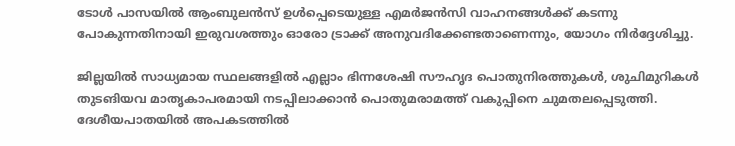ടോള്‍ പാസയില്‍ ആംബുലന്‍സ് ഉള്‍പ്പെടെയുള്ള എമര്‍ജന്‍സി വാഹനങ്ങള്‍ക്ക് കടന്നു പോകുന്നതിനായി ഇരുവശത്തും ഓരോ ട്രാക്ക് അനുവദിക്കേണ്ടതാണെന്നും, യോഗം നിര്‍ദ്ദേശിച്ചു.

ജില്ലയില്‍ സാധ്യമായ സ്ഥലങ്ങളില്‍ എല്ലാം ഭിന്നശേഷി സൗഹൃദ പൊതുനിരത്തുകള്‍, ശുചിമുറികള്‍ തുടങിയവ മാതൃകാപരമായി നടപ്പിലാക്കാന്‍ പൊതുമരാമത്ത് വകുപ്പിനെ ചുമതലപ്പെടുത്തി. ദേശീയപാതയില്‍ അപകടത്തില്‍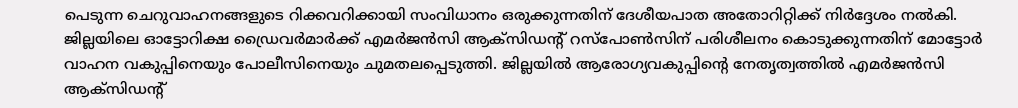പെടുന്ന ചെറുവാഹനങ്ങളുടെ റിക്കവറിക്കായി സംവിധാനം ഒരുക്കുന്നതിന് ദേശീയപാത അതോറിറ്റിക്ക് നിര്‍ദ്ദേശം നല്‍കി. ജില്ലയിലെ ഓട്ടോറിക്ഷ ഡ്രൈവര്‍മാര്‍ക്ക് എമര്‍ജന്‍സി ആക്‌സിഡന്റ് റസ്‌പോണ്‍സിന് പരിശീലനം കൊടുക്കുന്നതിന് മോട്ടോര്‍ വാഹന വകുപ്പിനെയും പോലീസിനെയും ചുമതലപ്പെടുത്തി. ജില്ലയില്‍ ആരോഗ്യവകുപ്പിന്റെ നേതൃത്വത്തില്‍ എമര്‍ജന്‍സി ആക്‌സിഡന്റ്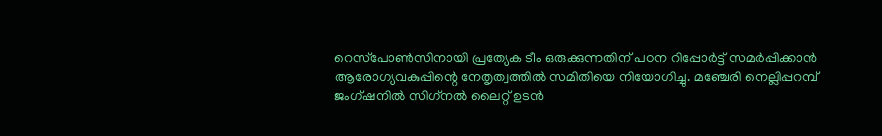റെസ്‌പോണ്‍സിനായി പ്രത്യേക ടീം ഒരുക്കുന്നതിന് പഠന റിപ്പോര്‍ട്ട് സമര്‍പ്പിക്കാന്‍ ആരോഗ്യവകുപ്പിന്റെ നേതൃത്വത്തില്‍ സമിതിയെ നിയോഗിച്ചു. മഞ്ചേരി നെല്ലിപ്പറമ്പ് ജംഗ്ഷനില്‍ സിഗ്‌നല്‍ ലൈറ്റ് ഉടന്‍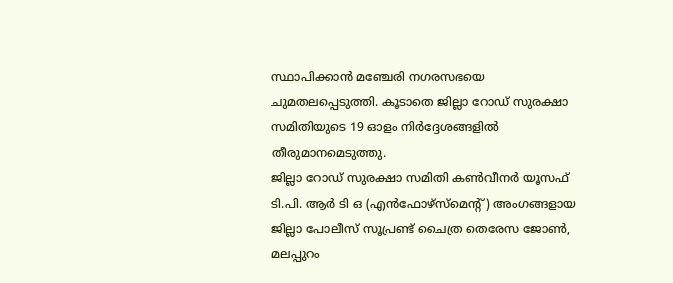സ്ഥാപിക്കാന്‍ മഞ്ചേരി നഗരസഭയെ ചുമതലപ്പെടുത്തി. കൂടാതെ ജില്ലാ റോഡ് സുരക്ഷാ സമിതിയുടെ 19 ഓളം നിര്‍ദ്ദേശങ്ങളില്‍ തീരുമാനമെടുത്തു.
ജില്ലാ റോഡ് സുരക്ഷാ സമിതി കണ്‍വീനര്‍ യൂസഫ് ടി.പി. ആര്‍ ടി ഒ (എന്‍ഫോഴ്‌സ്‌മെന്റ്) അംഗങ്ങളായ ജില്ലാ പോലീസ് സൂപ്രണ്ട് ചൈത്ര തെരേസ ജോണ്‍, മലപ്പുറം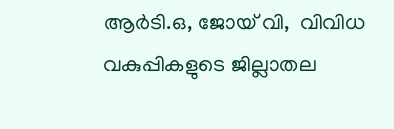ആര്‍ടി.ഒ, ജോയ് വി,  വിവിധ വകുപ്പികളുടെ ജില്ലാതല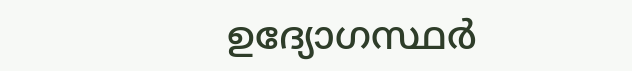ഉദ്യോഗസ്ഥര്‍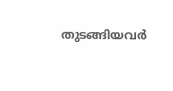തുടങ്ങിയവര്‍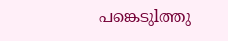പങ്കെടുlത്തു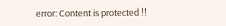error: Content is protected !!